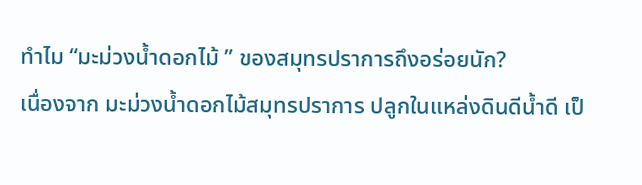ทำไม “มะม่วงน้ำดอกไม้ ” ของสมุทรปราการถึงอร่อยนัก?
เนื่องจาก มะม่วงน้ำดอกไม้สมุทรปราการ ปลูกในแหล่งดินดีน้ำดี เป็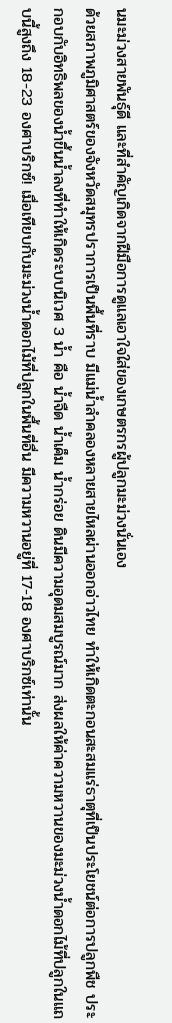นมะม่วงสายพันธุ์ดี และที่สำคัญเกิดจากฝีมือการดูแลเอาใจใส่ของเกษตรกรผู้ปลูกมะม่วงนั่นเอง
ด้วยสภาพภูมิศาสตร์ของจังหวัดสมุทรปราการเป็นพื้นที่ราบ มีแม่น้ำลำคลองหลายสายไหลผ่านออกอ่าวไทย ทำให้เกิดตะกอนสะสมแร่ธาตุที่เป็นประโยชน์ต่อการปลูกพืช ประกอบกับอิทธิพลของน้ำขึ้นน้ำลงที่ทำให้เกิดระบบนิเวศ 3 น้ำ คือ น้ำจืด น้ำเค็ม น้ำกร่อย ดินมีความอุดมสมบูรณ์มาก ส่งผลให้ค่าความหวานของมะม่วงน้ำดอกไม้ที่ปลูกในแถบนี้สูงถึง 18-23 องศาบริกซ์! เมื่อเทียบกับมะม่วงน้ำดอกไม้ที่ปลูกในพื้นที่อื่น มีความหวานอยู่ที่ 17-18 องศาบริกซ์เท่านั้น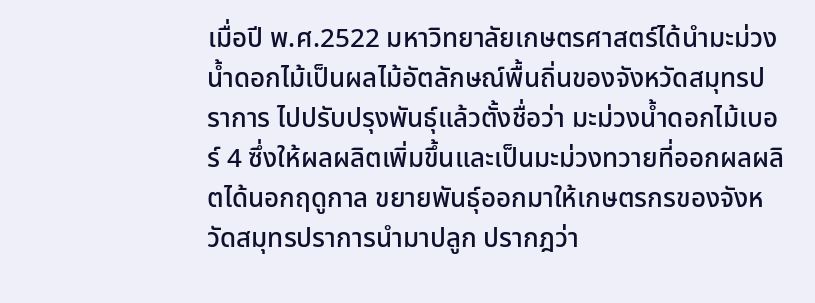เมื่อปี พ.ศ.2522 มหาวิทยาลัยเกษตรศาสตร์ได้นำมะม่วงน้ำดอกไม้เป็นผลไม้อัตลักษณ์พื้นถิ่นของจังหวัดสมุทรปราการ ไปปรับปรุงพันธุ์แล้วตั้งชื่อว่า มะม่วงน้ำดอกไม้เบอร์ 4 ซึ่งให้ผลผลิตเพิ่มขึ้นและเป็นมะม่วงทวายที่ออกผลผลิตได้นอกฤดูกาล ขยายพันธุ์ออกมาให้เกษตรกรของจังหวัดสมุทรปราการนำมาปลูก ปรากฎว่า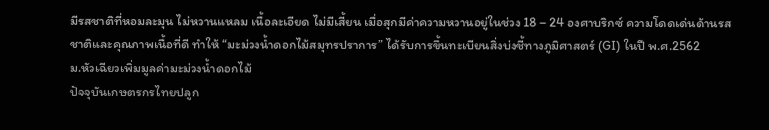มีรสชาติที่หอมละมุน ไม่หวานแหลม เนื้อละเอียด ไม่มีเสี้ยน เมื่อสุกมีค่าความหวานอยู่ในช่วง 18 – 24 องศาบริกซ์ ความโดดเด่นด้านรสชาติและคุณภาพเนื้อที่ดี ทำให้ “มะม่วงน้ำดอกไม้สมุทรปราการ” ได้รับการขึ้นทะเบียนสิ่งบ่งชี้ทางภูมิศาสตร์ (GI) ในปี พ.ศ.2562
ม.หัวเฉียวเพิ่มมูลค่ามะม่วงน้ำดอกไม้
ปัจจุบันเกษตรกรไทยปลูก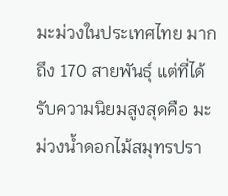มะม่วงในประเทศไทย มากถึง 170 สายพันธุ์ แต่ที่ได้รับความนิยมสูงสุดคือ มะม่วงน้ำดอกไม้สมุทรปรา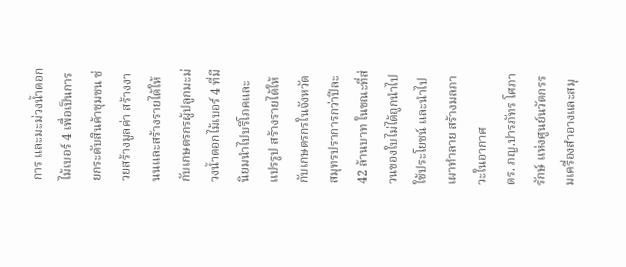การ และมะม่วงน้ำดอกไม้เบอร์ 4 เพื่อเป็นการยกระดับสินค้าชุมชน ช่วยสร้างมูลค่า สร้างงานนและสร้างรายได้ให้กับเกษตรกรผู้ปลูกมะม่วงน้ำดอกไม้เบอร์ 4 ที่มีนิยมนำไปบริโภคและแปรรูป สร้างรายได้ให้กับเกษตรกรในจังหวัดสมุทรปราการกว่าปีละ 42 ล้านบาท ในขณะที่ส่วนของใบไม่ได้ถูกนำไปใช้ประโยชน์ และนำไปเผาทำลาย สร้างมลภาวะในอากาศ
ดร. ภญ.ปารภัทร โศภารักษ์ แห่งศูนย์นวัตกรรมเครื่องสำอางและสมุ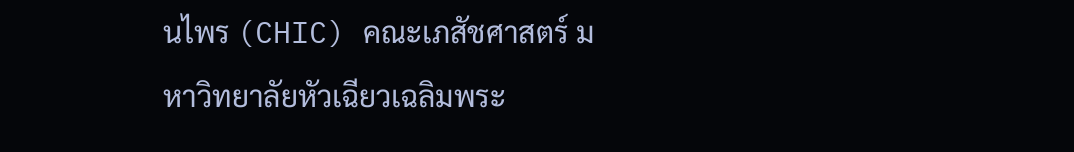นไพร (CHIC) คณะเภสัชศาสตร์ มหาวิทยาลัยหัวเฉียวเฉลิมพระ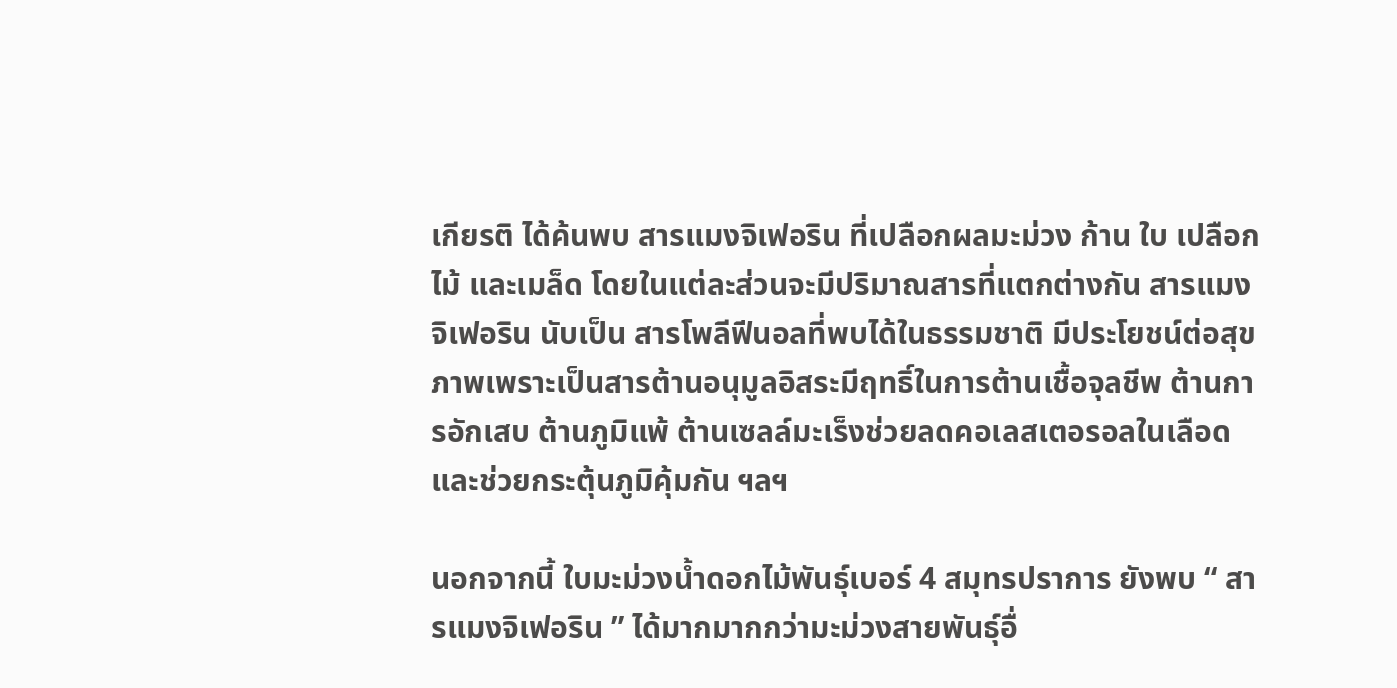เกียรติ ได้ค้นพบ สารแมงจิเฟอริน ที่เปลือกผลมะม่วง ก้าน ใบ เปลือกไม้ และเมล็ด โดยในแต่ละส่วนจะมีปริมาณสารที่แตกต่างกัน สารแมงจิเฟอริน นับเป็น สารโพลีฟีนอลที่พบได้ในธรรมชาติ มีประโยชน์ต่อสุขภาพเพราะเป็นสารต้านอนุมูลอิสระมีฤทธิ์ในการต้านเชื้อจุลชีพ ต้านการอักเสบ ต้านภูมิแพ้ ต้านเซลล์มะเร็งช่วยลดคอเลสเตอรอลในเลือดและช่วยกระตุ้นภูมิคุ้มกัน ฯลฯ

นอกจากนี้ ใบมะม่วงน้ำดอกไม้พันธุ์เบอร์ 4 สมุทรปราการ ยังพบ “ สารแมงจิเฟอริน ” ได้มากมากกว่ามะม่วงสายพันธุ์อื่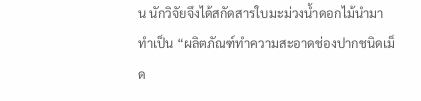น นักวิจัยจึงได้สกัดสารใบมะม่วงน้ำดอกไม้นำมาทำเป็น “ผลิตภัณฑ์ทำความสะอาดช่องปากชนิดเม็ด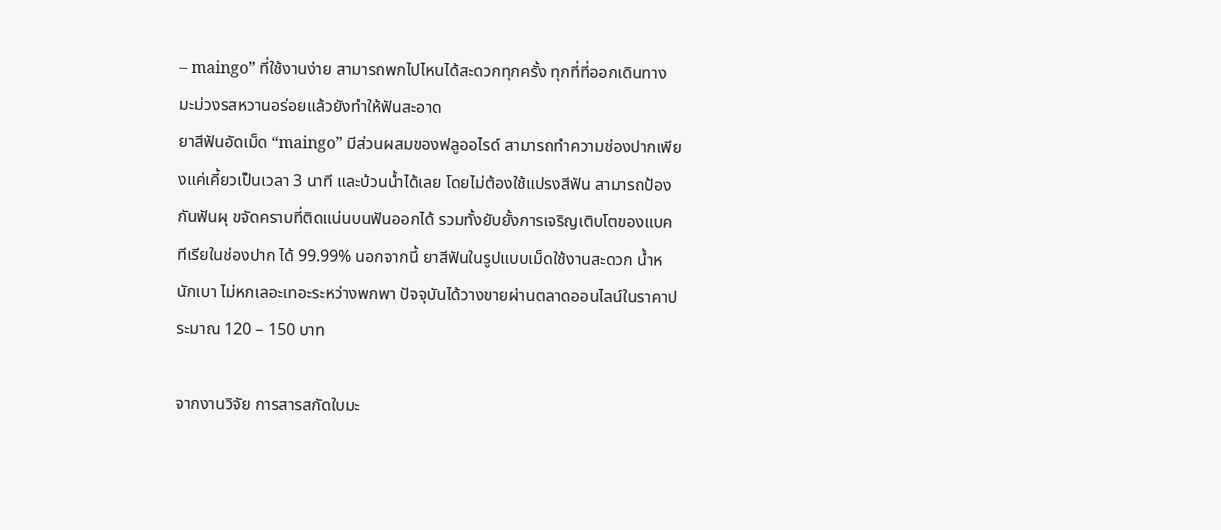– maingo” ที่ใช้งานง่าย สามารถพกไปไหนได้สะดวกทุกครั้ง ทุกที่ที่ออกเดินทาง
มะม่วงรสหวานอร่อยแล้วยังทำให้ฟันสะอาด
ยาสีฟันอัดเม็ด “maingo” มีส่วนผสมของฟลูออไรด์ สามารถทำความช่องปากเพียงแค่เคี้ยวเป็นเวลา 3 นาที และบ้วนน้ำได้เลย โดยไม่ต้องใช้แปรงสีฟัน สามารถป้องกันฟันผุ ขจัดคราบที่ติดแน่นบนฟันออกได้ รวมทั้งยับยั้งการเจริญเติบโตของแบคทีเรียในช่องปาก ได้ 99.99% นอกจากนี้ ยาสีฟันในรูปแบบเม็ดใช้งานสะดวก น้ำหนักเบา ไม่หกเลอะเทอะระหว่างพกพา ปัจจุบันได้วางขายผ่านตลาดออนไลน์ในราคาประมาณ 120 – 150 บาท

จากงานวิจัย การสารสกัดใบมะ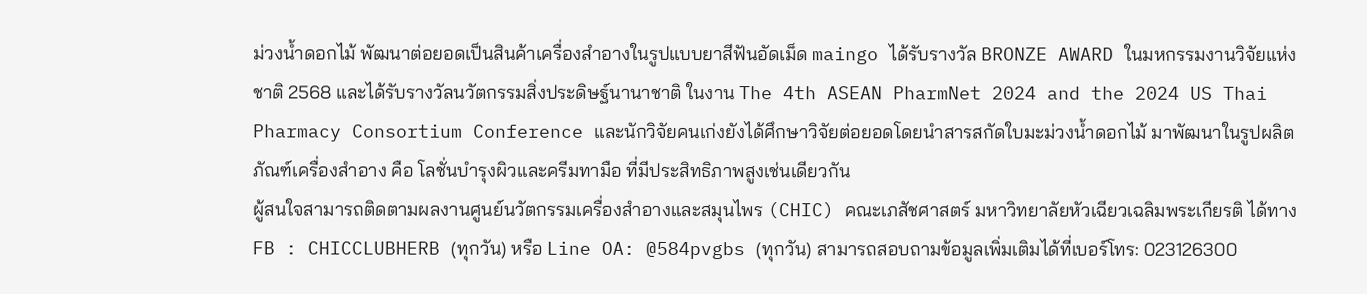ม่วงน้ำดอกไม้ พัฒนาต่อยอดเป็นสินค้าเครื่องสำอางในรูปแบบยาสีฟันอัดเม็ด maingo ได้รับรางวัล BRONZE AWARD ในมหกรรมงานวิจัยแห่งชาติ 2568 และได้รับรางวัลนวัตกรรมสิ่งประดิษฐ์นานาชาติ ในงาน The 4th ASEAN PharmNet 2024 and the 2024 US Thai Pharmacy Consortium Conference และนักวิจัยคนเก่งยังได้ศึกษาวิจัยต่อยอดโดยนำสารสกัดใบมะม่วงน้ำดอกไม้ มาพัฒนาในรูปผลิตภัณฑ์เครื่องสำอาง คือ โลชั่นบำรุงผิวและครีมทามือ ที่มีประสิทธิภาพสูงเช่นเดียวกัน
ผู้สนใจสามารถติดตามผลงานศูนย์นวัตกรรมเครื่องสำอางและสมุนไพร (CHIC) คณะเภสัชศาสตร์ มหาวิทยาลัยหัวเฉียวเฉลิมพระเกียรติ ได้ทาง FB : CHICCLUBHERB (ทุกวัน) หรือ Line OA: @584pvgbs (ทุกวัน) สามารถสอบถามข้อมูลเพิ่มเติมได้ที่เบอร์โทร: 023126300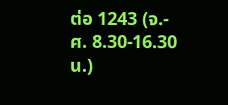ต่อ 1243 (จ.- ศ. 8.30-16.30 น.)